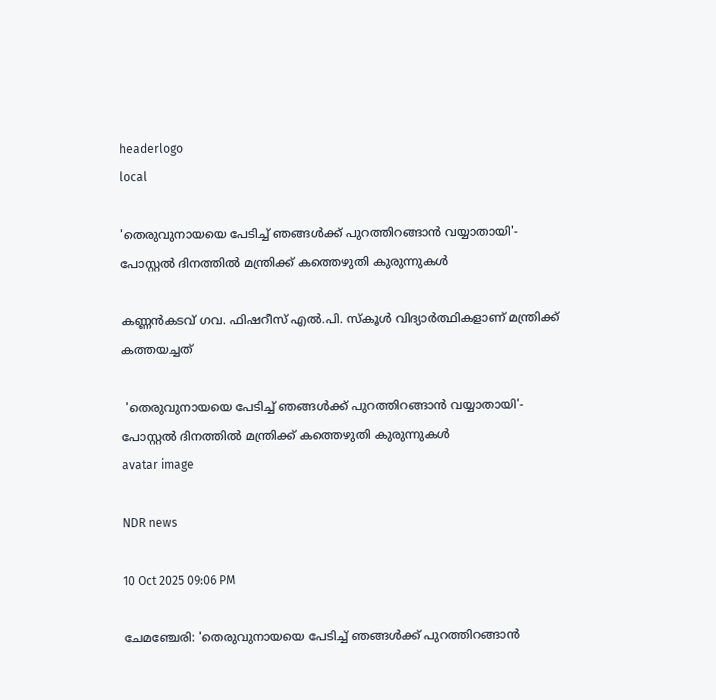headerlogo
local

'തെരുവുനായയെ പേടിച്ച് ഞങ്ങൾക്ക് പുറത്തിറങ്ങാൻ വയ്യാതായി'- പോസ്റ്റൽ ദിനത്തിൽ മന്ത്രിക്ക് കത്തെഴുതി കുരുന്നുകൾ

കണ്ണൻകടവ് ഗവ. ഫിഷറീസ് എൽ.പി. സ്കൂൾ വിദ്യാർത്ഥികളാണ് മന്ത്രിക്ക് കത്തയച്ചത്

 'തെരുവുനായയെ പേടിച്ച് ഞങ്ങൾക്ക് പുറത്തിറങ്ങാൻ വയ്യാതായി'- പോസ്റ്റൽ ദിനത്തിൽ മന്ത്രിക്ക് കത്തെഴുതി കുരുന്നുകൾ
avatar image

NDR news

10 Oct 2025 09:06 PM

ചേമഞ്ചേരി: 'തെരുവുനായയെ പേടിച്ച് ഞങ്ങൾക്ക് പുറത്തിറങ്ങാൻ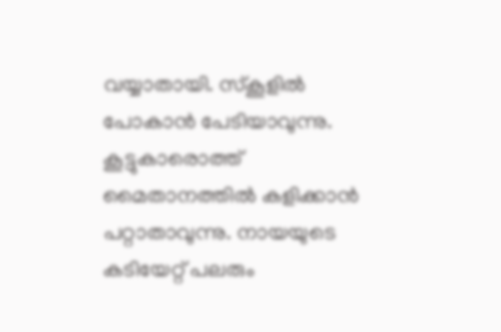വയ്യാതായി. സ്കൂളിൽ പോകാൻ പേടിയാവുന്നു. കൂട്ടുകാരൊത്ത് മൈതാനത്തിൽ കളിക്കാൻ പറ്റാതാവുന്നു. നായയുടെ കടിയേറ്റ് പലരും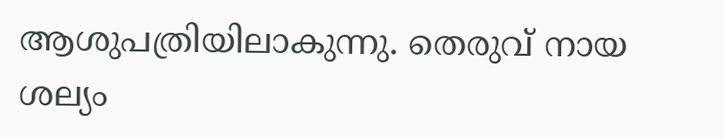ആശുപത്രിയിലാകുന്നു. തെരുവ് നായ ശല്യം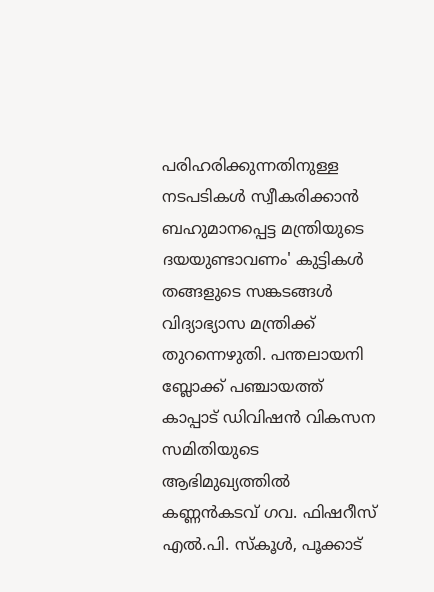പരിഹരിക്കുന്നതിനുള്ള നടപടികൾ സ്വീകരിക്കാൻ ബഹുമാനപ്പെട്ട മന്ത്രിയുടെ ദയയുണ്ടാവണം' കുട്ടികൾ തങ്ങളുടെ സങ്കടങ്ങൾ വിദ്യാഭ്യാസ മന്ത്രിക്ക് തുറന്നെഴുതി. പന്തലായനി ബ്ലോക്ക് പഞ്ചായത്ത്‌ കാപ്പാട് ഡിവിഷൻ വികസന സമിതിയുടെ ആഭിമുഖ്യത്തിൽ കണ്ണൻകടവ് ഗവ. ഫിഷറീസ് എൽ.പി. സ്കൂൾ, പൂക്കാട്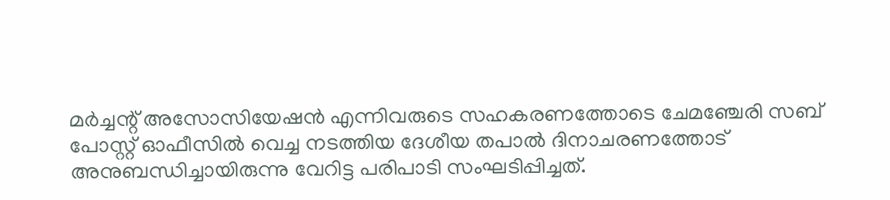മർച്ചന്റ് അസോസിയേഷൻ എന്നിവരുടെ സഹകരണത്തോടെ ചേമഞ്ചേരി സബ് പോസ്റ്റ്‌ ഓഫീസിൽ വെച്ച നടത്തിയ ദേശീയ തപാൽ ദിനാചരണത്തോട് അനുബന്ധിച്ചായിരുന്നു വേറിട്ട പരിപാടി സംഘടിപ്പിച്ചത്.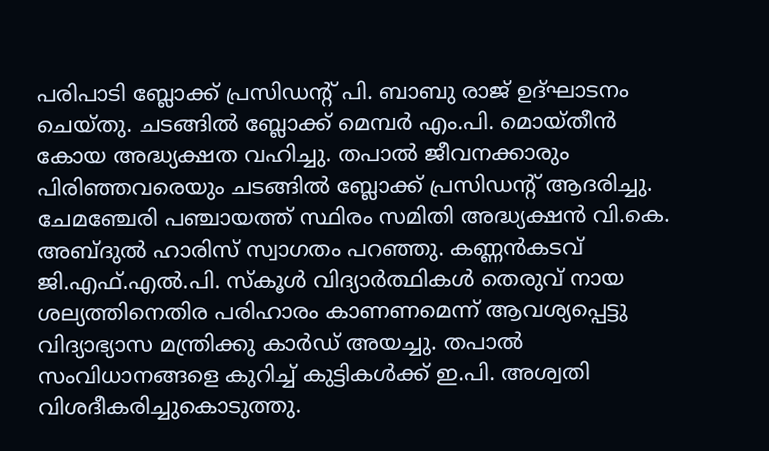പരിപാടി ബ്ലോക്ക് പ്രസിഡന്റ്‌ പി. ബാബു രാജ് ഉദ്ഘാടനം ചെയ്തു. ചടങ്ങിൽ ബ്ലോക്ക് മെമ്പർ എം.പി. മൊയ്‌തീൻ കോയ അദ്ധ്യക്ഷത വഹിച്ചു. തപാൽ ജീവനക്കാരും പിരിഞ്ഞവരെയും ചടങ്ങിൽ ബ്ലോക്ക് പ്രസിഡന്റ്‌ ആദരിച്ചു. ചേമഞ്ചേരി പഞ്ചായത്ത്‌ സ്ഥിരം സമിതി അദ്ധ്യക്ഷൻ വി.കെ. അബ്ദുൽ ഹാരിസ് സ്വാഗതം പറഞ്ഞു. കണ്ണൻകടവ് ജി.എഫ്‌.എൽ.പി. സ്കൂൾ വിദ്യാർത്ഥികൾ തെരുവ് നായ ശല്യത്തിനെതിര പരിഹാരം കാണണമെന്ന് ആവശ്യപ്പെട്ടു വിദ്യാഭ്യാസ മന്ത്രിക്കു കാർഡ് അയച്ചു. തപാൽ സംവിധാനങ്ങളെ കുറിച്ച് കുട്ടികൾക്ക് ഇ.പി. അശ്വതി വിശദീകരിച്ചുകൊടുത്തു.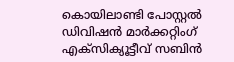കൊയിലാണ്ടി പോസ്റ്റൽ ഡിവിഷൻ മാർക്കറ്റിംഗ് എക്സിക്യൂട്ടീവ് സബിൻ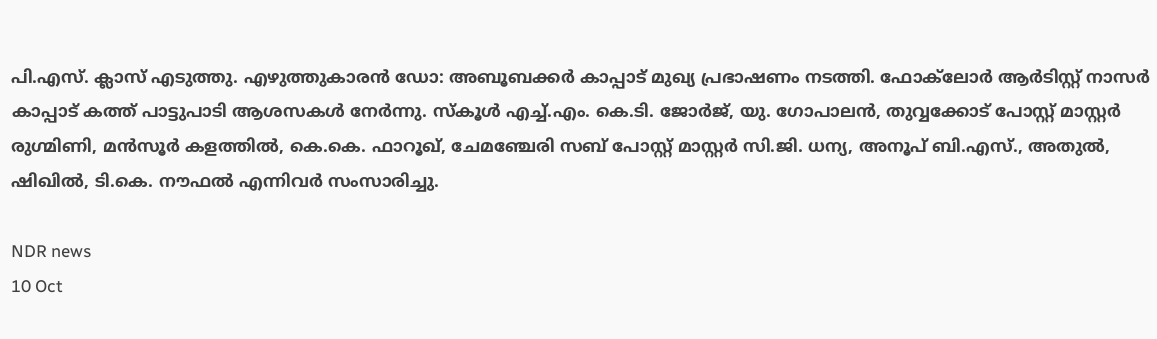പി.എസ്‌. ക്ലാസ് എടുത്തു. എഴുത്തുകാരൻ ഡോ: അബൂബക്കർ കാപ്പാട് മുഖ്യ പ്രഭാഷണം നടത്തി. ഫോക്‌ലോർ ആർടിസ്റ്റ് നാസർ കാപ്പാട് കത്ത് പാട്ടുപാടി ആശസകൾ നേർന്നു. സ്കൂൾ എച്ച്‌.എം. കെ.ടി. ജോർജ്, യു. ഗോപാലൻ, തുവ്വക്കോട് പോസ്റ്റ്‌ മാസ്റ്റർ രുഗ്മിണി, മൻസൂർ കളത്തിൽ, കെ.കെ. ഫാറൂഖ്, ചേമഞ്ചേരി സബ് പോസ്റ്റ്‌ മാസ്റ്റർ സി.ജി. ധന്യ, അനൂപ് ബി.എസ്., അതുൽ, ഷിഖിൽ, ടി.കെ. നൗഫൽ എന്നിവർ സംസാരിച്ചു.

NDR news
10 Oct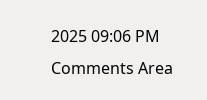2025 09:06 PM
Comments Area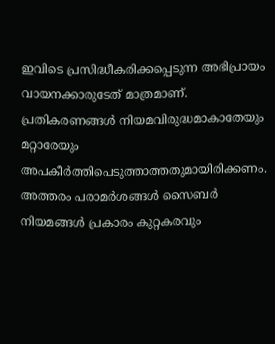ഇവിടെ പ്രസിദ്ധീകരിക്കപ്പെടുന്ന അഭിപ്രായം വായനക്കാരുടേത് മാത്രമാണ്. പ്രതികരണങ്ങൾ നിയമവിരുദ്ധമാകാതേയും മറ്റാരേയും അപകീർത്തിപെടുത്താത്തതുമായിരിക്കണം. അത്തരം പരാമർശങ്ങൾ സൈബർ നിയമങ്ങൾ പ്രകാരം കുറ്റകരവും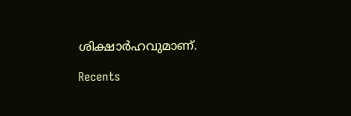ശിക്ഷാർഹവുമാണ്.

Recents